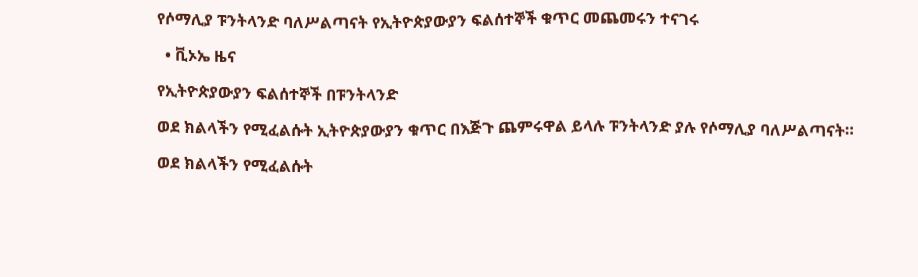የሶማሊያ ፑንትላንድ ባለሥልጣናት የኢትዮጵያውያን ፍልሰተኞች ቁጥር መጨመሩን ተናገሩ

  • ቪኦኤ ዜና

የኢትዮጵያውያን ፍልሰተኞች በፑንትላንድ

ወደ ክልላችን የሚፈልሱት ኢትዮጵያውያን ቁጥር በእጅጉ ጨምሩዋል ይላሉ ፑንትላንድ ያሉ የሶማሊያ ባለሥልጣናት።

ወደ ክልላችን የሚፈልሱት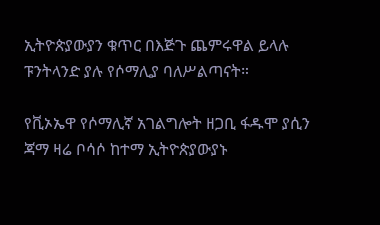ኢትዮጵያውያን ቁጥር በእጅጉ ጨምሩዋል ይላሉ ፑንትላንድ ያሉ የሶማሊያ ባለሥልጣናት።

የቪኦኤዋ የሶማሊኛ አገልግሎት ዘጋቢ ፋዱሞ ያሲን ጃማ ዛሬ ቦሳሶ ከተማ ኢትዮጵያውያኑ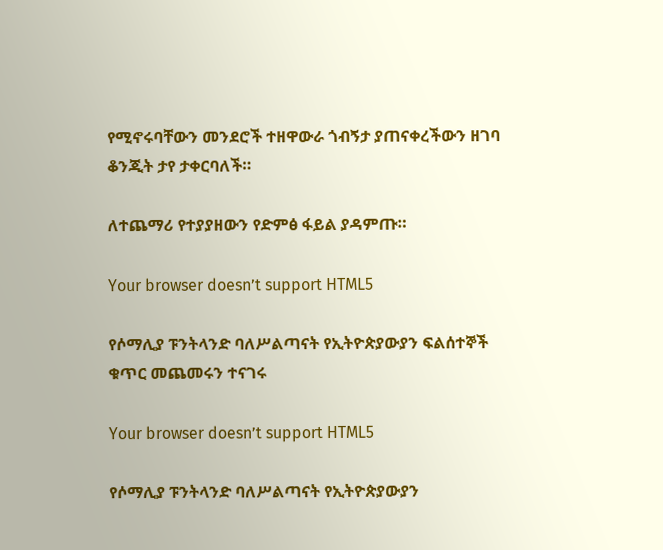የሚኖሩባቸውን መንደሮች ተዘዋውራ ጎብኝታ ያጠናቀረችውን ዘገባ ቆንጂት ታየ ታቀርባለች።

ለተጨማሪ የተያያዘውን የድምፅ ፋይል ያዳምጡ።

Your browser doesn’t support HTML5

የሶማሊያ ፑንትላንድ ባለሥልጣናት የኢትዮጵያውያን ፍልሰተኞች ቁጥር መጨመሩን ተናገሩ

Your browser doesn’t support HTML5

የሶማሊያ ፑንትላንድ ባለሥልጣናት የኢትዮጵያውያን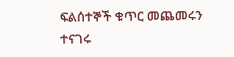ፍልሰተኞች ቁጥር መጨመሩን ተናገሩ